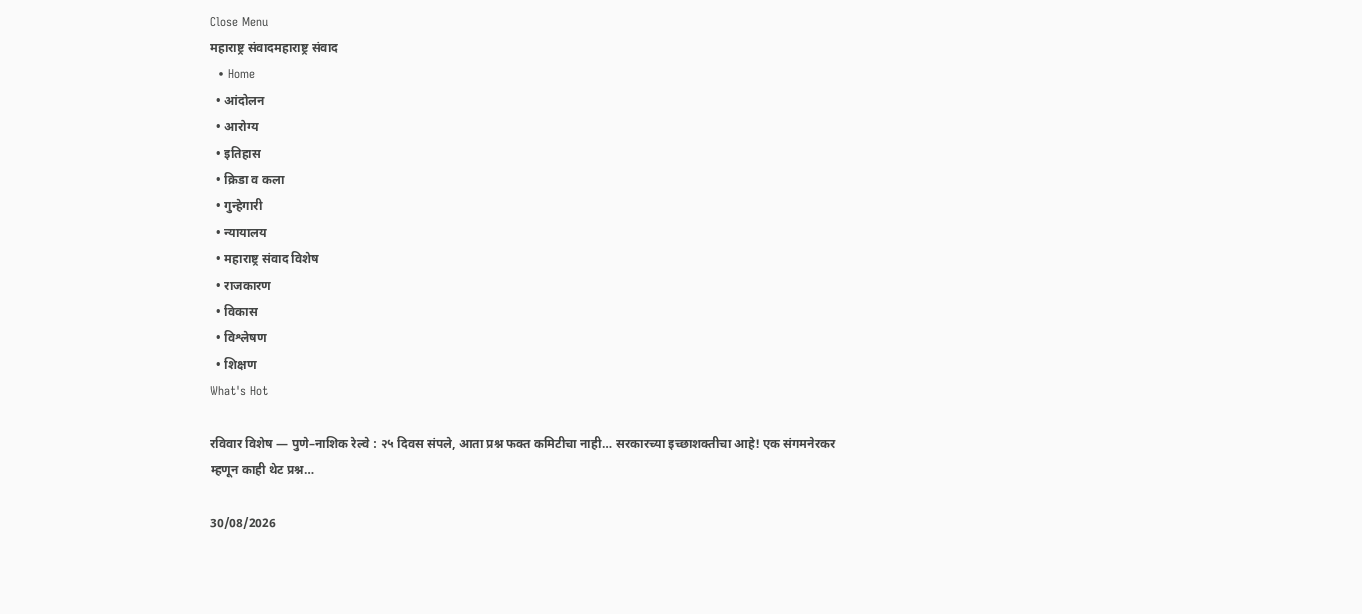Close Menu
महाराष्ट्र संवादमहाराष्ट्र संवाद
  • Home
  • आंदोलन
  • आरोग्य
  • इतिहास
  • क्रिडा व कला
  • गुन्हेगारी
  • न्यायालय
  • महाराष्ट्र संवाद विशेष
  • राजकारण
  • विकास
  • विश्लेषण
  • शिक्षण
What's Hot

रविवार विशेष — पुणे–नाशिक रेल्वे : २५ दिवस संपले, आता प्रश्न फक्त कमिटीचा नाही… सरकारच्या इच्छाशक्तीचा आहे! एक संगमनेरकर म्हणून काही थेट प्रश्न…

30/08/2026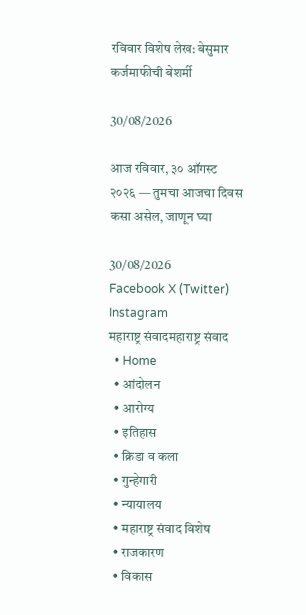रविवार विशेष लेख: बेसुमार कर्जमाफीची बेशर्मी

30/08/2026

आज रविवार, ३० ऑगस्ट २०२६ — तुमचा आजचा दिवस कसा असेल, जाणून घ्या

30/08/2026
Facebook X (Twitter) Instagram
महाराष्ट्र संवादमहाराष्ट्र संवाद
  • Home
  • आंदोलन
  • आरोग्य
  • इतिहास
  • क्रिडा व कला
  • गुन्हेगारी
  • न्यायालय
  • महाराष्ट्र संवाद विशेष
  • राजकारण
  • विकास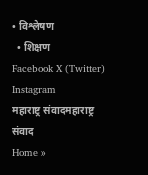• विश्लेषण
  • शिक्षण
Facebook X (Twitter) Instagram
महाराष्ट्र संवादमहाराष्ट्र संवाद
Home »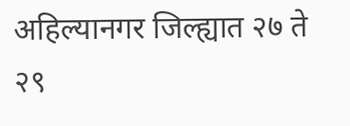अहिल्यानगर जिल्ह्यात २७ ते २९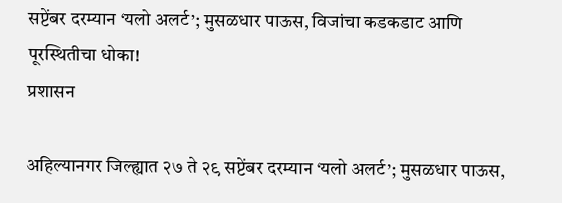सप्टेंबर दरम्यान ‘यलो अलर्ट’; मुसळधार पाऊस, विजांचा कडकडाट आणि पूरस्थितीचा धोका!
प्रशासन

अहिल्यानगर जिल्ह्यात २७ ते २९ सप्टेंबर दरम्यान ‘यलो अलर्ट’; मुसळधार पाऊस,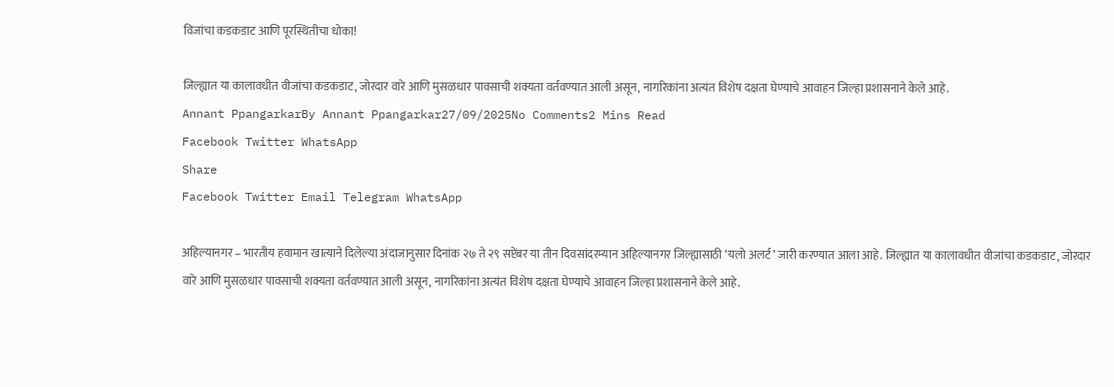विजांचा कडकडाट आणि पूरस्थितीचा धोका!

जिल्ह्यात या कालावधीत वीजांचा कडकडाट, जोरदार वारे आणि मुसळधार पावसाची शक्यता वर्तवण्यात आली असून, नागरिकांना अत्यंत विशेष दक्षता घेण्याचे आवाहन जिल्हा प्रशासनाने केले आहे.
Annant PpangarkarBy Annant Ppangarkar27/09/2025No Comments2 Mins Read
Facebook Twitter WhatsApp
Share
Facebook Twitter Email Telegram WhatsApp

अहिल्यानगर – भारतीय हवामान खात्याने दिलेल्या अंदाजानुसार दिनांक २७ ते २९ सप्टेंबर या तीन दिवसांदरम्यान अहिल्यानगर जिल्ह्यासाठी ‘यलो अलर्ट’ जारी करण्यात आला आहे. जिल्ह्यात या कालावधीत वीजांचा कडकडाट, जोरदार वारे आणि मुसळधार पावसाची शक्यता वर्तवण्यात आली असून, नागरिकांना अत्यंत विशेष दक्षता घेण्याचे आवाहन जिल्हा प्रशासनाने केले आहे.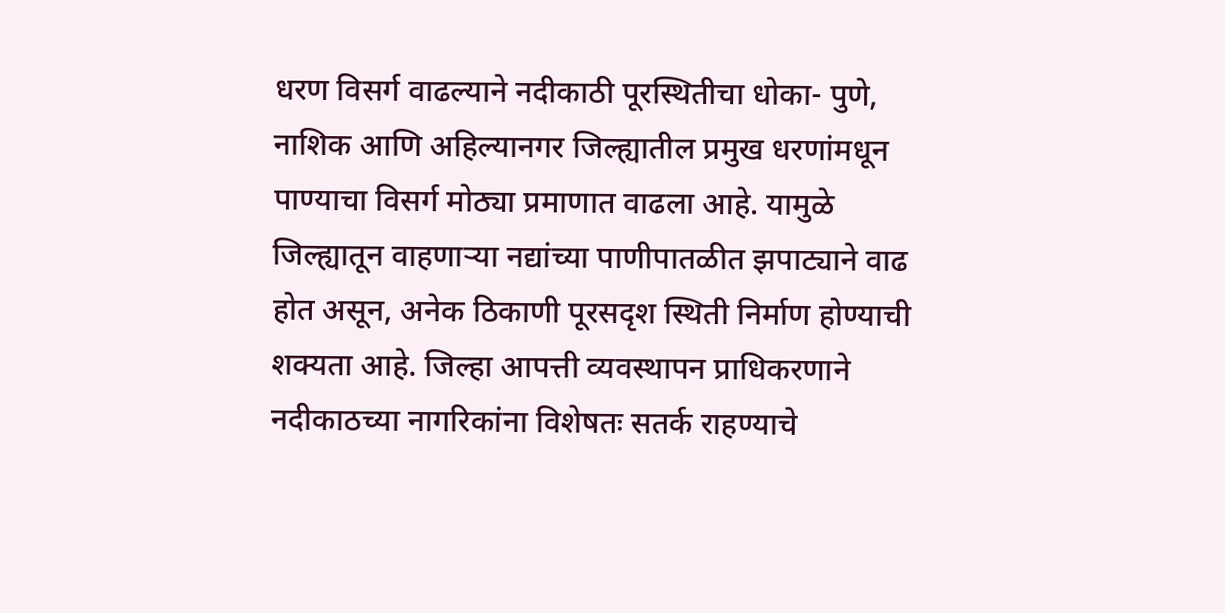धरण विसर्ग वाढल्याने नदीकाठी पूरस्थितीचा धोका- पुणे, नाशिक आणि अहिल्यानगर जिल्ह्यातील प्रमुख धरणांमधून पाण्याचा विसर्ग मोठ्या प्रमाणात वाढला आहे. यामुळे जिल्ह्यातून वाहणाऱ्या नद्यांच्या पाणीपातळीत झपाट्याने वाढ होत असून, अनेक ठिकाणी पूरसदृश स्थिती निर्माण होण्याची शक्यता आहे. जिल्हा आपत्ती व्यवस्थापन प्राधिकरणाने नदीकाठच्या नागरिकांना विशेषतः सतर्क राहण्याचे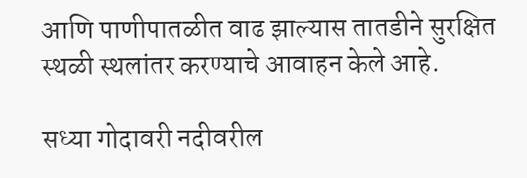आणि पाणीपातळीत वाढ झाल्यास तातडीने सुरक्षित स्थळी स्थलांतर करण्याचे आवाहन केले आहे.

सध्या गोदावरी नदीवरील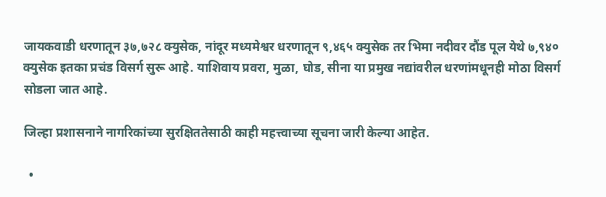जायकवाडी धरणातून ३७,७२८ क्युसेक, नांदूर मध्यमेश्वर धरणातून ९,४६५ क्युसेक तर भिमा नदीवर दौंड पूल येथे ७,९४० क्युसेक इतका प्रचंड विसर्ग सुरू आहे. याशिवाय प्रवरा, मुळा, घोड, सीना या प्रमुख नद्यांवरील धरणांमधूनही मोठा विसर्ग सोडला जात आहे.

जिल्हा प्रशासनाने नागरिकांच्या सुरक्षिततेसाठी काही महत्त्वाच्या सूचना जारी केल्या आहेत.

  •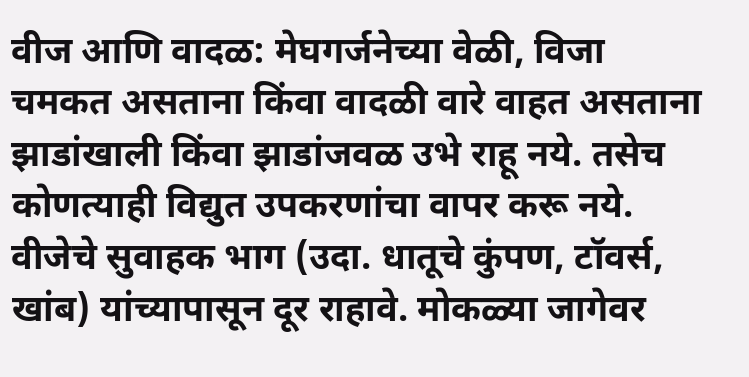वीज आणि वादळ: मेघगर्जनेच्या वेळी, विजा चमकत असताना किंवा वादळी वारे वाहत असताना झाडांखाली किंवा झाडांजवळ उभे राहू नये. तसेच कोणत्याही विद्युत उपकरणांचा वापर करू नये. वीजेचे सुवाहक भाग (उदा. धातूचे कुंपण, टॉवर्स, खांब) यांच्यापासून दूर राहावे. मोकळ्या जागेवर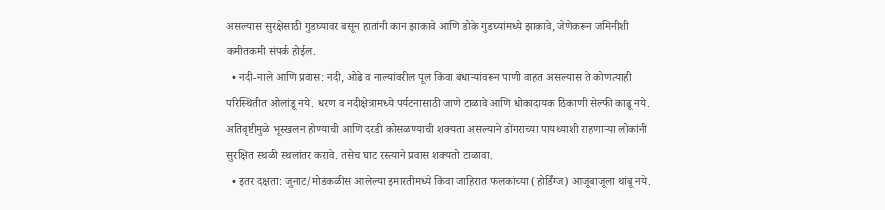असल्यास सुरक्षेसाठी गुडघ्यावर बसून हातांनी कान झाकावे आणि डोके गुडघ्यांमध्ये झाकावे, जेणेकरून जमिनीशी कमीतकमी संपर्क होईल.
  • नदी-नाले आणि प्रवास: नदी, ओढे व नाल्यांवरील पूल किंवा बंधाऱ्यांवरून पाणी वाहत असल्यास ते कोणत्याही परिस्थितीत ओलांडू नये. धरण व नदीक्षेत्रामध्ये पर्यटनासाठी जाणे टाळावे आणि धोकादायक ठिकाणी सेल्फी काढू नये. अतिवृष्टीमुळे भूस्खलन होण्याची आणि दरडी कोसळण्याची शक्यता असल्याने डोंगराच्या पायथ्याशी राहणाऱ्या लोकांनी सुरक्षित स्थळी स्थलांतर करावे. तसेच घाट रस्त्याने प्रवास शक्यतो टाळावा.
  • इतर दक्षता: जुनाट/मोडकळीस आलेल्या इमारतीमध्ये किंवा जाहिरात फलकांच्या (होर्डिंग्ज) आजूबाजूला थांबू नये.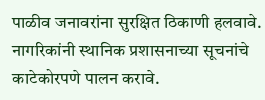पाळीव जनावरांना सुरक्षित ठिकाणी हलवावे. नागरिकांनी स्थानिक प्रशासनाच्या सूचनांचे काटेकोरपणे पालन करावे.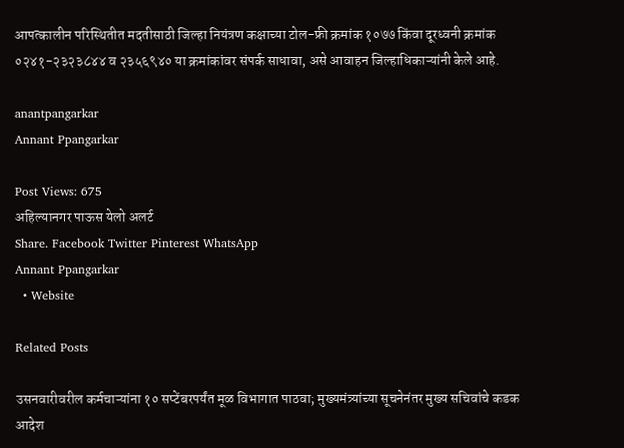आपत्कालीन परिस्थितीत मदतीसाठी जिल्हा नियंत्रण कक्षाच्या टोल-फ्री क्रमांक १०७७ किंवा दूरध्वनी क्रमांक ०२४१-२३२३८४४ व २३५६९४० या क्रमांकांवर संपर्क साधावा, असे आवाहन जिल्हाधिकाऱ्यांनी केले आहे.

anantpangarkar
Annant Ppangarkar

Post Views: 675
अहिल्यानगर पाऊस येलो अलर्ट
Share. Facebook Twitter Pinterest WhatsApp
Annant Ppangarkar
  • Website

Related Posts

उसनवारीवरील कर्मचाऱ्यांना १० सप्टेंबरपर्यंत मूळ विभागात पाठवा; मुख्यमंत्र्यांच्या सूचनेनंतर मुख्य सचिवांचे कडक आदेश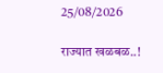25/08/2026

राज्यात खळबळ..!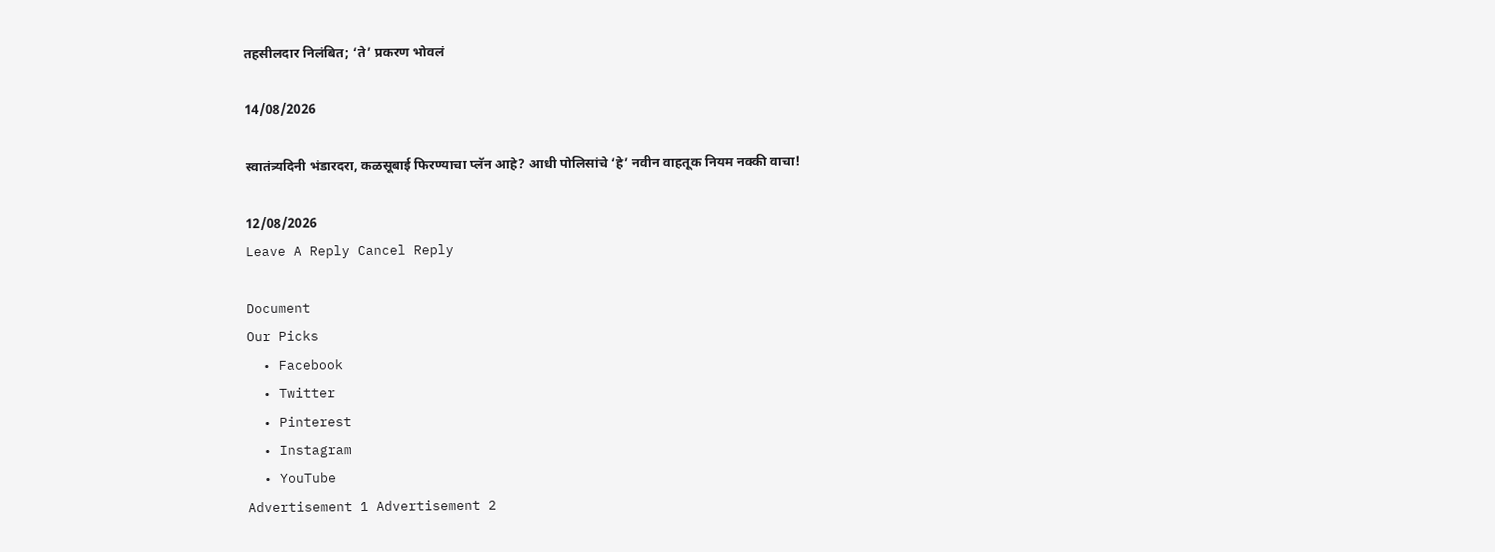तहसीलदार निलंबित; ‘ते’ प्रकरण भोवलं

14/08/2026

स्वातंत्र्यदिनी भंडारदरा, कळसूबाई फिरण्याचा प्लॅन आहे? आधी पोलिसांचे ‘हे’ नवीन वाहतूक नियम नक्की वाचा!

12/08/2026
Leave A Reply Cancel Reply

Document
Our Picks
  • Facebook
  • Twitter
  • Pinterest
  • Instagram
  • YouTube
Advertisement 1 Advertisement 2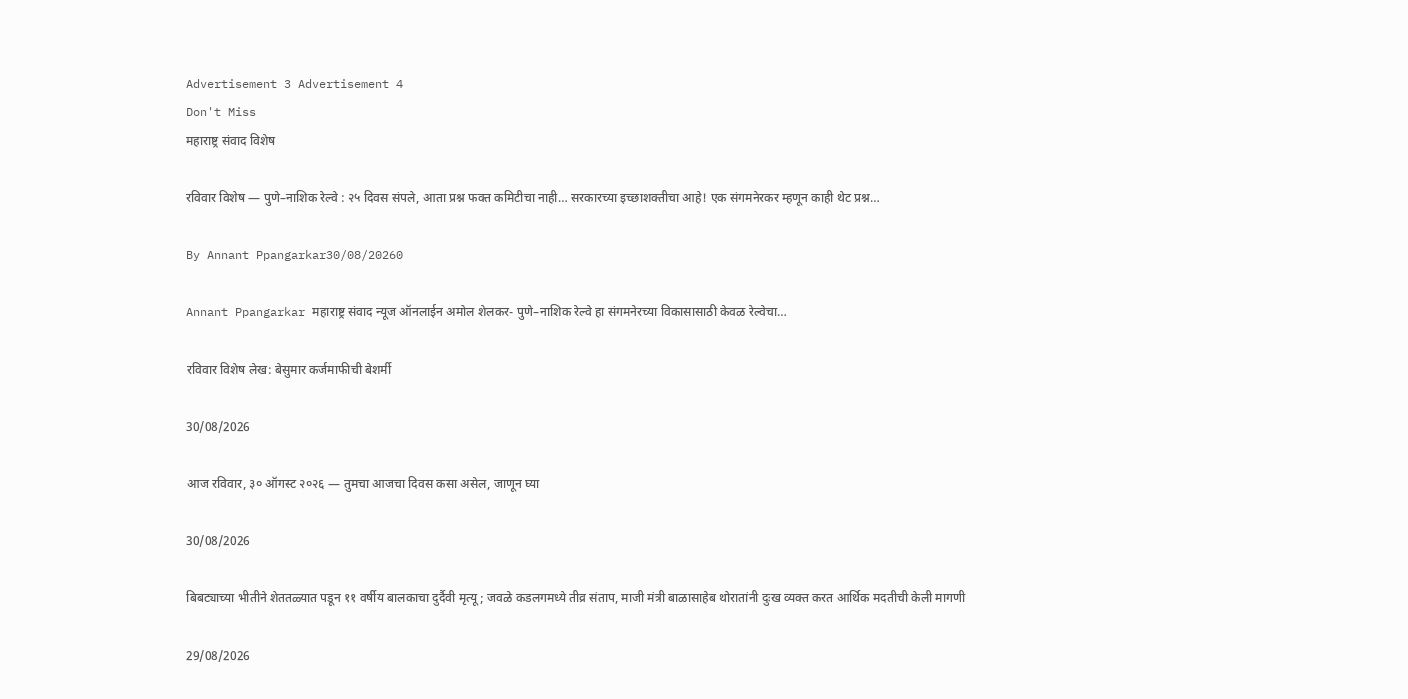Advertisement 3 Advertisement 4
Don't Miss
महाराष्ट्र संवाद विशेष

रविवार विशेष — पुणे–नाशिक रेल्वे : २५ दिवस संपले, आता प्रश्न फक्त कमिटीचा नाही… सरकारच्या इच्छाशक्तीचा आहे! एक संगमनेरकर म्हणून काही थेट प्रश्न…

By Annant Ppangarkar30/08/20260

Annant Ppangarkar महाराष्ट्र संवाद न्यूज ऑनलाईन अमोल शेलकर- पुणे–नाशिक रेल्वे हा संगमनेरच्या विकासासाठी केवळ रेल्वेचा…

रविवार विशेष लेख: बेसुमार कर्जमाफीची बेशर्मी

30/08/2026

आज रविवार, ३० ऑगस्ट २०२६ — तुमचा आजचा दिवस कसा असेल, जाणून घ्या

30/08/2026

बिबट्याच्या भीतीने शेततळ्यात पडून ११ वर्षीय बालकाचा दुर्दैवी मृत्यू; जवळे कडलगमध्ये तीव्र संताप, माजी मंत्री बाळासाहेब थोरातांनी दुःख व्यक्त करत आर्थिक मदतीची केली मागणी

29/08/2026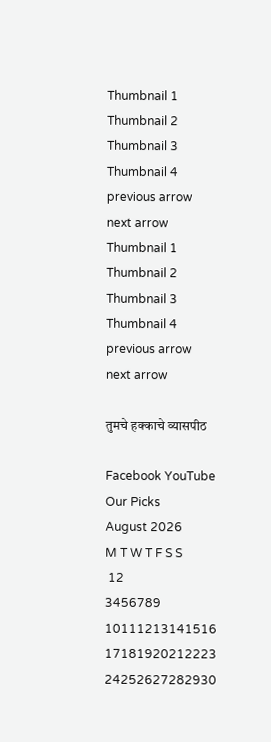Thumbnail 1
Thumbnail 2
Thumbnail 3
Thumbnail 4
previous arrow
next arrow
Thumbnail 1
Thumbnail 2
Thumbnail 3
Thumbnail 4
previous arrow
next arrow

तुमचे हक्काचे व्यासपीठ

Facebook YouTube
Our Picks
August 2026
M T W T F S S
 12
3456789
10111213141516
17181920212223
24252627282930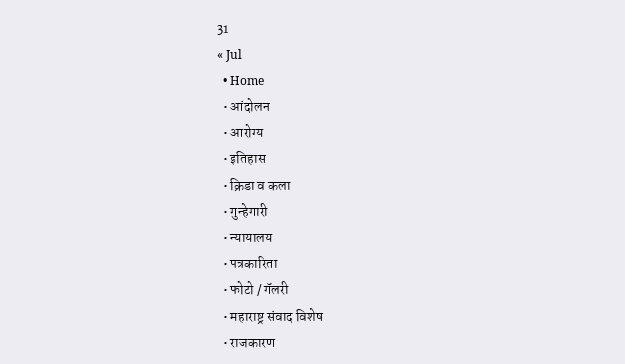31
« Jul
  • Home
  • आंदोलन
  • आरोग्य
  • इतिहास
  • क्रिडा व कला
  • गुन्हेगारी
  • न्यायालय
  • पत्रकारिता
  • फोटो / गॅलरी
  • महाराष्ट्र संवाद विशेष
  • राजकारण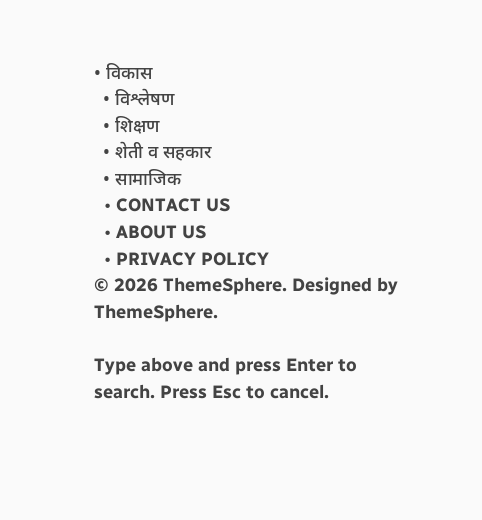• विकास
  • विश्लेषण
  • शिक्षण
  • शेती व सहकार
  • सामाजिक
  • CONTACT US
  • ABOUT US
  • PRIVACY POLICY
© 2026 ThemeSphere. Designed by ThemeSphere.

Type above and press Enter to search. Press Esc to cancel.